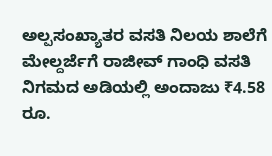ಅಲ್ಪಸಂಖ್ಯಾತರ ವಸತಿ ನಿಲಯ ಶಾಲೆಗೆ ಮೇಲ್ದರ್ಜೆಗೆ ರಾಜೀವ್ ಗಾಂಧಿ ವಸತಿ ನಿಗಮದ ಅಡಿಯಲ್ಲಿ ಅಂದಾಜು ₹4.58 ರೂ.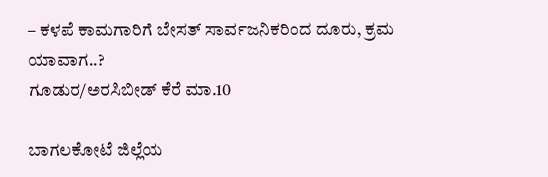– ಕಳಪೆ ಕಾಮಗಾರಿಗೆ ಬೇಸತ್ ಸಾರ್ವಜನಿಕರಿಂದ ದೂರು, ಕ್ರಮ ಯಾವಾಗ..?
ಗೂಡುರ/ಅರಸಿಬೀಡ್ ಕೆರೆ ಮಾ.10

ಬಾಗಲಕೋಟೆ ಜಿಲ್ಲೆಯ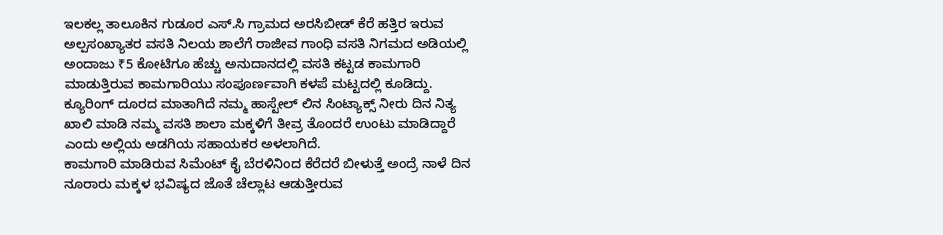ಇಲಕಲ್ಲ ತಾಲೂಕಿನ ಗುಡೂರ ಎಸ್.ಸಿ ಗ್ರಾಮದ ಅರಸಿಬೀಡ್ ಕೆರೆ ಹತ್ತಿರ ಇರುವ ಅಲ್ಪಸಂಖ್ಯಾತರ ವಸತಿ ನಿಲಯ ಶಾಲೆಗೆ ರಾಜೀವ ಗಾಂಧಿ ವಸತಿ ನಿಗಮದ ಅಡಿಯಲ್ಲಿ ಅಂದಾಜು ₹5 ಕೋಟಿಗೂ ಹೆಚ್ಚು ಅನುದಾನದಲ್ಲಿ ವಸತಿ ಕಟ್ಟಡ ಕಾಮಗಾರಿ ಮಾಡುತ್ತಿರುವ ಕಾಮಗಾರಿಯು ಸಂಪೂರ್ಣವಾಗಿ ಕಳಪೆ ಮಟ್ಟದಲ್ಲಿ ಕೂಡಿದ್ದು.
ಕ್ಯೂರಿಂಗ್ ದೂರದ ಮಾತಾಗಿದೆ ನಮ್ಮ ಹಾಸ್ಟೇಲ್ ಲಿನ ಸಿಂಟ್ಯಾಕ್ಸ್ ನೀರು ದಿನ ನಿತ್ಯ ಖಾಲಿ ಮಾಡಿ ನಮ್ಮ ವಸತಿ ಶಾಲಾ ಮಕ್ಕಳಿಗೆ ತೀವ್ರ ತೊಂದರೆ ಉಂಟು ಮಾಡಿದ್ದಾರೆ ಎಂದು ಅಲ್ಲಿಯ ಅಡಗಿಯ ಸಹಾಯಕರ ಅಳಲಾಗಿದೆ.
ಕಾಮಗಾರಿ ಮಾಡಿರುವ ಸಿಮೆಂಟ್ ಕೈ ಬೆರಳಿನಿಂದ ಕೆರೆದರೆ ಬೀಳುತ್ತೆ ಅಂದ್ರೆ ನಾಳೆ ದಿನ ನೂರಾರು ಮಕ್ಕಳ ಭವಿಷ್ಯದ ಜೊತೆ ಚೆಲ್ಲಾಟ ಆಡುತ್ತೀರುವ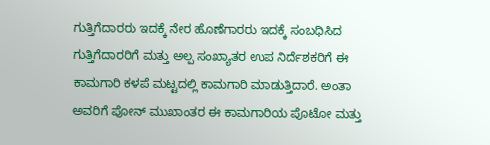ಗುತ್ತಿಗೆದಾರರು ಇದಕ್ಕೆ ನೇರ ಹೊಣೆಗಾರರು ಇದಕ್ಕೆ ಸಂಬಧಿಸಿದ ಗುತ್ತಿಗೆದಾರರಿಗೆ ಮತ್ತು ಅಲ್ಪ ಸಂಖ್ಯಾತರ ಉಪ ನಿರ್ದೆಶಕರಿಗೆ ಈ ಕಾಮಗಾರಿ ಕಳಪೆ ಮಟ್ಟದಲ್ಲಿ ಕಾಮಗಾರಿ ಮಾಡುತ್ತಿದಾರೆ. ಅಂತಾ ಅವರಿಗೆ ಪೋನ್ ಮುಖಾಂತರ ಈ ಕಾಮಗಾರಿಯ ಪೊಟೋ ಮತ್ತು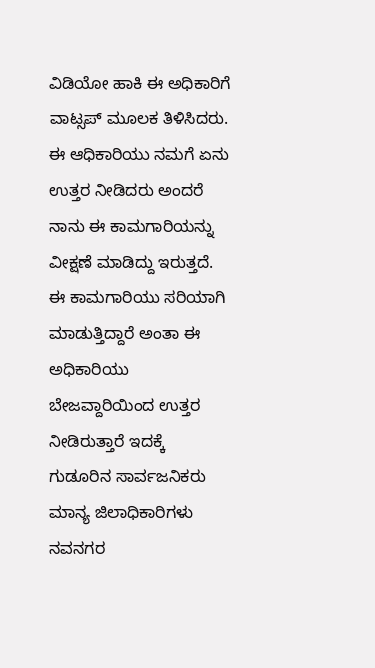ವಿಡಿಯೋ ಹಾಕಿ ಈ ಅಧಿಕಾರಿಗೆ ವಾಟ್ಸಪ್ ಮೂಲಕ ತಿಳಿಸಿದರು.
ಈ ಆಧಿಕಾರಿಯು ನಮಗೆ ಏನು ಉತ್ತರ ನೀಡಿದರು ಅಂದರೆ ನಾನು ಈ ಕಾಮಗಾರಿಯನ್ನು ವೀಕ್ಷಣೆ ಮಾಡಿದ್ದು ಇರುತ್ತದೆ. ಈ ಕಾಮಗಾರಿಯು ಸರಿಯಾಗಿ ಮಾಡುತ್ತಿದ್ದಾರೆ ಅಂತಾ ಈ ಅಧಿಕಾರಿಯು ಬೇಜವ್ದಾರಿಯಿಂದ ಉತ್ತರ ನೀಡಿರುತ್ತಾರೆ ಇದಕ್ಕೆ ಗುಡೂರಿನ ಸಾರ್ವಜನಿಕರು ಮಾನ್ಯ ಜಿಲಾಧಿಕಾರಿಗಳು ನವನಗರ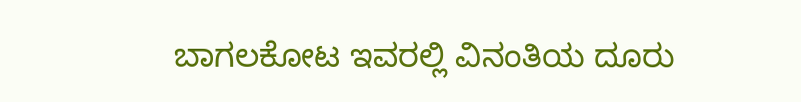ಬಾಗಲಕೋಟ ಇವರಲ್ಲಿ ವಿನಂತಿಯ ದೂರು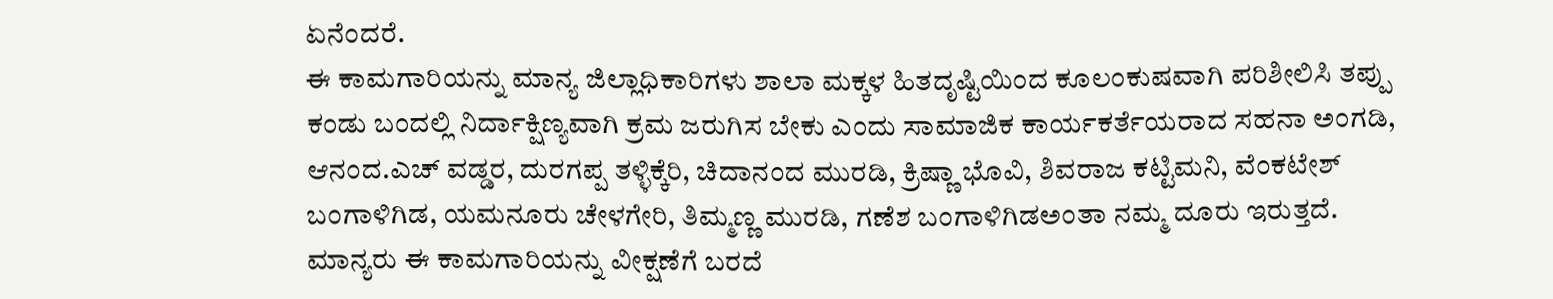ಏನೆಂದರೆ.
ಈ ಕಾಮಗಾರಿಯನ್ನು ಮಾನ್ಯ ಜಿಲ್ಲಾಧಿಕಾರಿಗಳು ಶಾಲಾ ಮಕ್ಕಳ ಹಿತದೃಷ್ಟಿಯಿಂದ ಕೂಲಂಕುಷವಾಗಿ ಪರಿಶೀಲಿಸಿ ತಪ್ಪು ಕಂಡು ಬಂದಲ್ಲಿ ನಿರ್ದಾಕ್ಷಿಣ್ಯವಾಗಿ ಕ್ರಮ ಜರುಗಿಸ ಬೇಕು ಎಂದು ಸಾಮಾಜಿಕ ಕಾರ್ಯಕರ್ತೆಯರಾದ ಸಹನಾ ಅಂಗಡಿ, ಆನಂದ.ಎಚ್ ವಡ್ಡರ, ದುರಗಪ್ಪ ತಳ್ಳಿಕ್ಕೆರಿ, ಚಿದಾನಂದ ಮುರಡಿ, ಕ್ರಿಷ್ಣಾ ಭೊವಿ, ಶಿವರಾಜ ಕಟ್ಟಿಮನಿ, ವೆಂಕಟೇಶ್ ಬಂಗಾಳಿಗಿಡ, ಯಮನೂರು ಚೇಳಗೇರಿ, ತಿಮ್ಮಣ್ಣ ಮುರಡಿ, ಗಣೆಶ ಬಂಗಾಳಿಗಿಡಅಂತಾ ನಮ್ಮ ದೂರು ಇರುತ್ತದೆ.
ಮಾನ್ಯರು ಈ ಕಾಮಗಾರಿಯನ್ನು ವೀಕ್ಷಣೆಗೆ ಬರದೆ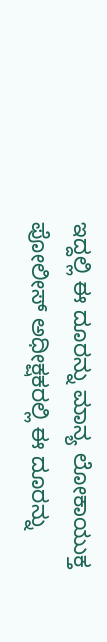ಇದ್ದಲ್ಲಿ ಈ ದೂರನ್ನು ಮಾನ್ಯ ಲೋಕಾಯುಕ್ತ ಪೋಲೀಸ್ ಅಧೀಕ್ಷಕರಲ್ಲಿ ಈ ದೂರನ್ನು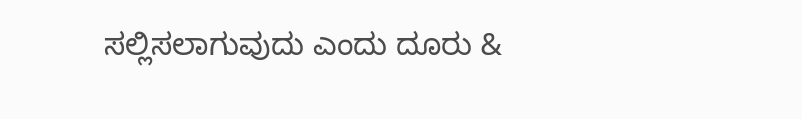ಸಲ್ಲಿಸಲಾಗುವುದು ಎಂದು ದೂರು &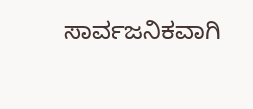ಸಾರ್ವಜನಿಕವಾಗಿ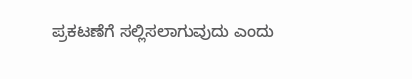ಪ್ರಕಟಣೆಗೆ ಸಲ್ಲಿಸಲಾಗುವುದು ಎಂದು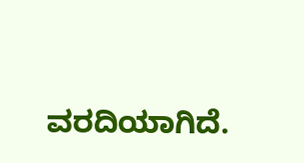ವರದಿಯಾಗಿದೆ.